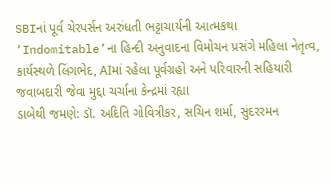SBIનાં પૂર્વ ચેરપર્સન અરુંધતી ભટ્ટાચાર્યની આત્મકથા ‘Indomitable’ના હિન્દી અનુવાદના વિમોચન પ્રસંગે મહિલા નેતૃત્વ, કાર્યસ્થળે લિંગભેદ, AIમાં રહેલા પૂર્વગ્રહો અને પરિવારની સહિયારી જવાબદારી જેવા મુદ્દા ચર્ચાના કેન્દ્રમાં રહ્યા
ડાબેથી જમણે: ડૉ. અદિતિ ગોવિત્રીકર, સચિન શર્મા, સુંદરરમન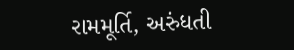રામમૂર્તિ, અરુંધતી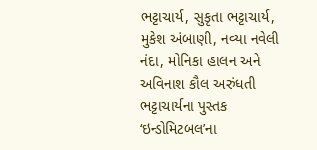ભટ્ટાચાર્ય, સુકૃતા ભટ્ટાચાર્ય, મુકેશ અંબાણી, નવ્યા નવેલી નંદા, મોનિકા હાલન અને અવિનાશ કૌલ અરુંધતી ભટ્ટાચાર્યના પુસ્તક ‘ઇન્ડોમિટબલ’ના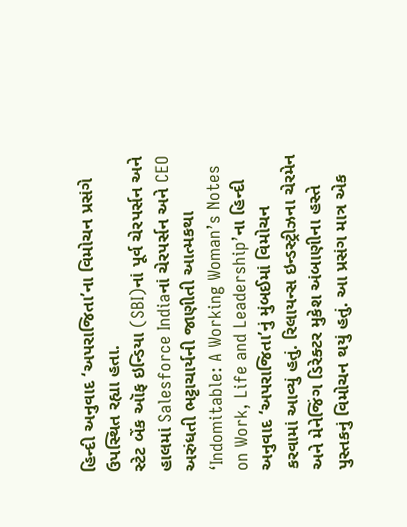હિન્દી અનુવાદ ‘અપરાજિતા’ના વિમોચન પ્રસંગે ઉપસ્થિત રહ્યા હતા.
સ્ટેટ બેંક ઑફ ઇન્ડિયા (SBI)નાં પૂર્વ ચેરપર્સન અને હાલમાં Salesforce Indiaનાં ચેરપર્સન અને CEO અરુંધતી ભટ્ટાચાર્યની જાણીતી આત્મકથા ‘Indomitable: A Working Woman’s Notes on Work, Life and Leadership’ના હિન્દી અનુવાદ ‘અપરાજિતા’નું મુંબઈમાં વિમોચન કરવામાં આવ્યું હતું. રિલાયન્સ ઇન્ડસ્ટ્રીઝના ચેરમેન અને મેનેજિંગ ડિરેક્ટર મુકેશ અંબાણીના હસ્તે પુસ્તકનું વિમોચન થયું હતું. આ પ્રસંગ માત્ર એક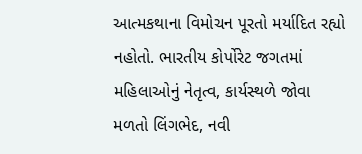આત્મકથાના વિમોચન પૂરતો મર્યાદિત રહ્યો નહોતો. ભારતીય કોર્પોરેટ જગતમાં મહિલાઓનું નેતૃત્વ, કાર્યસ્થળે જોવા મળતો લિંગભેદ, નવી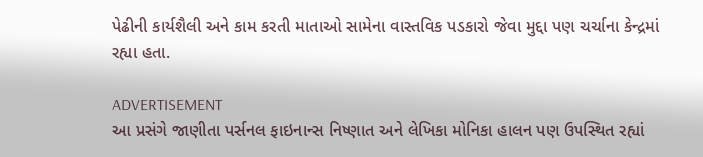પેઢીની કાર્યશૈલી અને કામ કરતી માતાઓ સામેના વાસ્તવિક પડકારો જેવા મુદ્દા પણ ચર્ચાના કેન્દ્રમાં રહ્યા હતા.

ADVERTISEMENT
આ પ્રસંગે જાણીતા પર્સનલ ફાઇનાન્સ નિષ્ણાત અને લેખિકા મોનિકા હાલન પણ ઉપસ્થિત રહ્યાં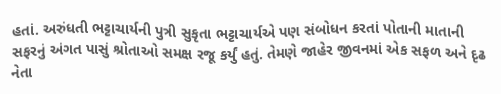હતાં. અરુંધતી ભટ્ટાચાર્યની પુત્રી સુકૃતા ભટ્ટાચાર્યએ પણ સંબોધન કરતાં પોતાની માતાની સફરનું અંગત પાસું શ્રોતાઓ સમક્ષ રજૂ કર્યું હતું. તેમણે જાહેર જીવનમાં એક સફળ અને દૃઢ નેતા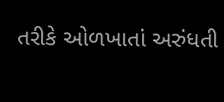તરીકે ઓળખાતાં અરુંધતી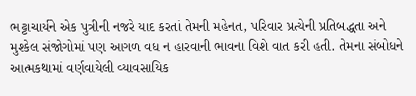ભટ્ટાચાર્યને એક પુત્રીની નજરે યાદ કરતાં તેમની મહેનત, પરિવાર પ્રત્યેની પ્રતિબદ્ધતા અને મુશ્કેલ સંજોગોમાં પણ આગળ વધ ન હારવાની ભાવના વિશે વાત કરી હતી. તેમના સંબોધને આત્મકથામાં વર્ણવાયેલી વ્યાવસાયિક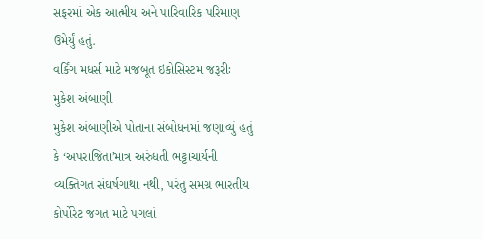સફરમાં એક આત્મીય અને પારિવારિક પરિમાણ ઉમેર્યું હતું.
વર્કિંગ મધર્સ માટે મજબૂત ઇકોસિસ્ટમ જરૂરીઃ મુકેશ અંબાણી
મુકેશ અંબાણીએ પોતાના સંબોધનમાં જણાવ્યું હતું કે ‘અપરાજિતા’માત્ર અરુંધતી ભટ્ટાચાર્યની વ્યક્તિગત સંઘર્ષગાથા નથી, પરંતુ સમગ્ર ભારતીય કોર્પોરેટ જગત માટે પગલાં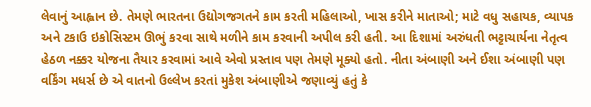લેવાનું આહ્વાન છે. તેમણે ભારતના ઉદ્યોગજગતને કામ કરતી મહિલાઓ, ખાસ કરીને માતાઓ; માટે વધુ સહાયક, વ્યાપક અને ટકાઉ ઇકોસિસ્ટમ ઊભું કરવા સાથે મળીને કામ કરવાની અપીલ કરી હતી. આ દિશામાં અરુંધતી ભટ્ટાચાર્યના નેતૃત્વ હેઠળ નક્કર યોજના તૈયાર કરવામાં આવે એવો પ્રસ્તાવ પણ તેમણે મૂક્યો હતો. નીતા અંબાણી અને ઈશા અંબાણી પણ વર્કિંગ મધર્સ છે એ વાતનો ઉલ્લેખ કરતાં મુકેશ અંબાણીએ જણાવ્યું હતું કે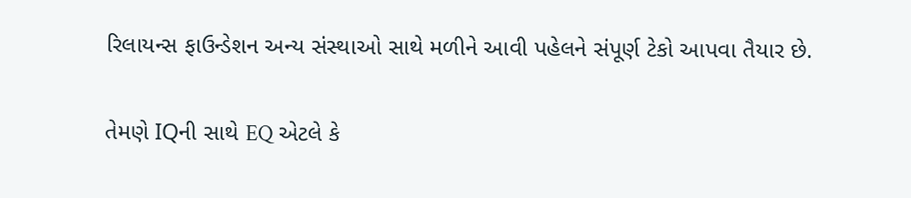રિલાયન્સ ફાઉન્ડેશન અન્ય સંસ્થાઓ સાથે મળીને આવી પહેલને સંપૂર્ણ ટેકો આપવા તૈયાર છે.

તેમણે IQની સાથે EQ એટલે કે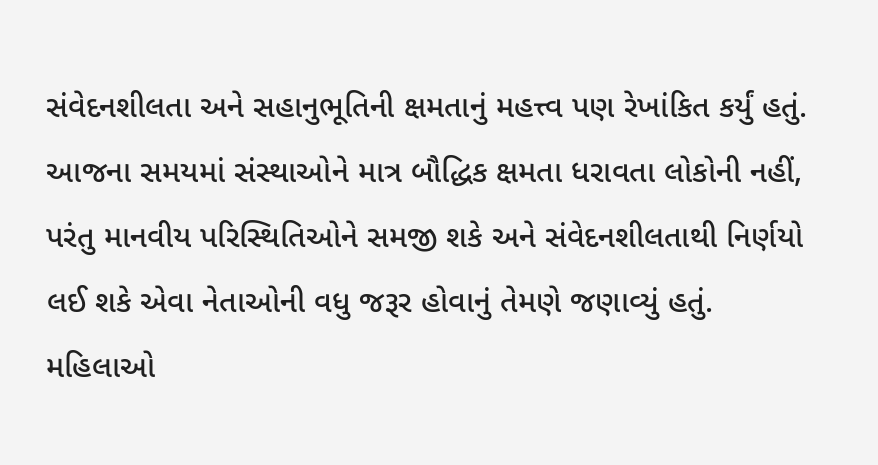સંવેદનશીલતા અને સહાનુભૂતિની ક્ષમતાનું મહત્ત્વ પણ રેખાંકિત કર્યું હતું. આજના સમયમાં સંસ્થાઓને માત્ર બૌદ્ધિક ક્ષમતા ધરાવતા લોકોની નહીં, પરંતુ માનવીય પરિસ્થિતિઓને સમજી શકે અને સંવેદનશીલતાથી નિર્ણયો લઈ શકે એવા નેતાઓની વધુ જરૂર હોવાનું તેમણે જણાવ્યું હતું. મહિલાઓ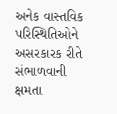અનેક વાસ્તવિક પરિસ્થિતિઓને અસરકારક રીતે સંભાળવાની ક્ષમતા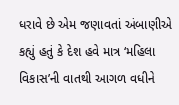ધરાવે છે એમ જણાવતાં અંબાણીએ કહ્યું હતું કે દેશ હવે માત્ર ‘મહિલા વિકાસ’ની વાતથી આગળ વધીને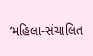‘મહિલા-સંચાલિત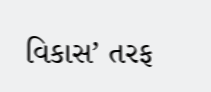વિકાસ’ તરફ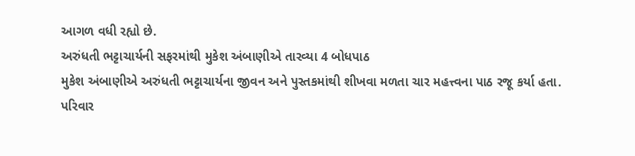આગળ વધી રહ્યો છે.
અરુંધતી ભટ્ટાચાર્યની સફરમાંથી મુકેશ અંબાણીએ તારવ્યા 4 બોધપાઠ
મુકેશ અંબાણીએ અરુંધતી ભટ્ટાચાર્યના જીવન અને પુસ્તકમાંથી શીખવા મળતા ચાર મહત્ત્વના પાઠ રજૂ કર્યા હતા.
પરિવાર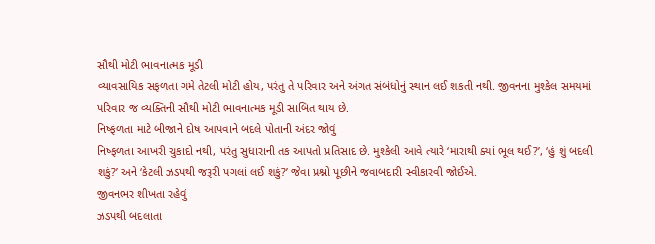સૌથી મોટી ભાવનાત્મક મૂડી
વ્યાવસાયિક સફળતા ગમે તેટલી મોટી હોય, પરંતુ તે પરિવાર અને અંગત સંબંધોનું સ્થાન લઈ શકતી નથી. જીવનના મુશ્કેલ સમયમાં પરિવાર જ વ્યક્તિની સૌથી મોટી ભાવનાત્મક મૂડી સાબિત થાય છે.
નિષ્ફળતા માટે બીજાને દોષ આપવાને બદલે પોતાની અંદર જોવું
નિષ્ફળતા આખરી ચુકાદો નથી, પરંતુ સુધારાની તક આપતો પ્રતિસાદ છે. મુશ્કેલી આવે ત્યારે ‘મારાથી ક્યાં ભૂલ થઈ?’, ‘હું શું બદલી શકું?’ અને ‘કેટલી ઝડપથી જરૂરી પગલાં લઈ શકું?’ જેવા પ્રશ્નો પૂછીને જવાબદારી સ્વીકારવી જોઈએ.
જીવનભર શીખતા રહેવું
ઝડપથી બદલાતા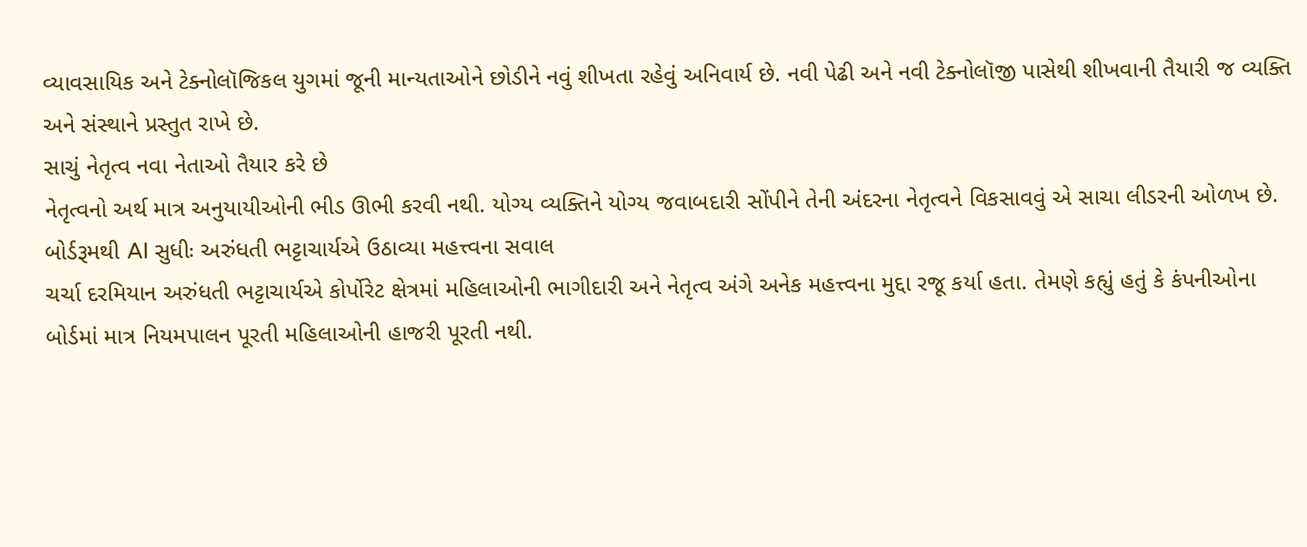વ્યાવસાયિક અને ટેક્નોલૉજિકલ યુગમાં જૂની માન્યતાઓને છોડીને નવું શીખતા રહેવું અનિવાર્ય છે. નવી પેઢી અને નવી ટેક્નોલૉજી પાસેથી શીખવાની તૈયારી જ વ્યક્તિ અને સંસ્થાને પ્રસ્તુત રાખે છે.
સાચું નેતૃત્વ નવા નેતાઓ તૈયાર કરે છે
નેતૃત્વનો અર્થ માત્ર અનુયાયીઓની ભીડ ઊભી કરવી નથી. યોગ્ય વ્યક્તિને યોગ્ય જવાબદારી સોંપીને તેની અંદરના નેતૃત્વને વિકસાવવું એ સાચા લીડરની ઓળખ છે.
બોર્ડરૂમથી AI સુધીઃ અરુંધતી ભટ્ટાચાર્યએ ઉઠાવ્યા મહત્ત્વના સવાલ
ચર્ચા દરમિયાન અરુંધતી ભટ્ટાચાર્યએ કોર્પોરેટ ક્ષેત્રમાં મહિલાઓની ભાગીદારી અને નેતૃત્વ અંગે અનેક મહત્ત્વના મુદ્દા રજૂ કર્યા હતા. તેમણે કહ્યું હતું કે કંપનીઓના બોર્ડમાં માત્ર નિયમપાલન પૂરતી મહિલાઓની હાજરી પૂરતી નથી.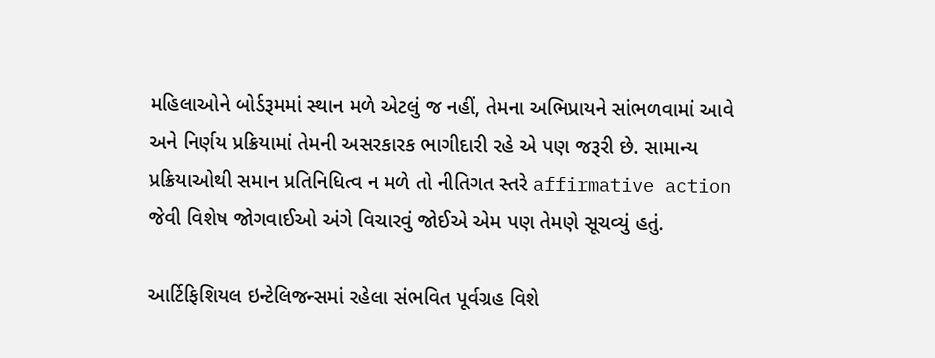મહિલાઓને બોર્ડરૂમમાં સ્થાન મળે એટલું જ નહીં, તેમના અભિપ્રાયને સાંભળવામાં આવે અને નિર્ણય પ્રક્રિયામાં તેમની અસરકારક ભાગીદારી રહે એ પણ જરૂરી છે. સામાન્ય પ્રક્રિયાઓથી સમાન પ્રતિનિધિત્વ ન મળે તો નીતિગત સ્તરે affirmative action જેવી વિશેષ જોગવાઈઓ અંગે વિચારવું જોઈએ એમ પણ તેમણે સૂચવ્યું હતું.

આર્ટિફિશિયલ ઇન્ટેલિજન્સમાં રહેલા સંભવિત પૂર્વગ્રહ વિશે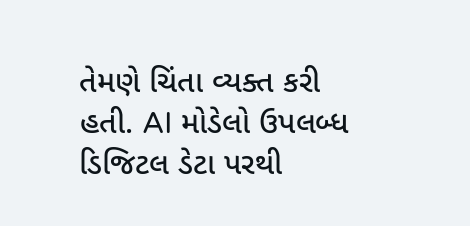તેમણે ચિંતા વ્યક્ત કરી હતી. AI મોડેલો ઉપલબ્ધ ડિજિટલ ડેટા પરથી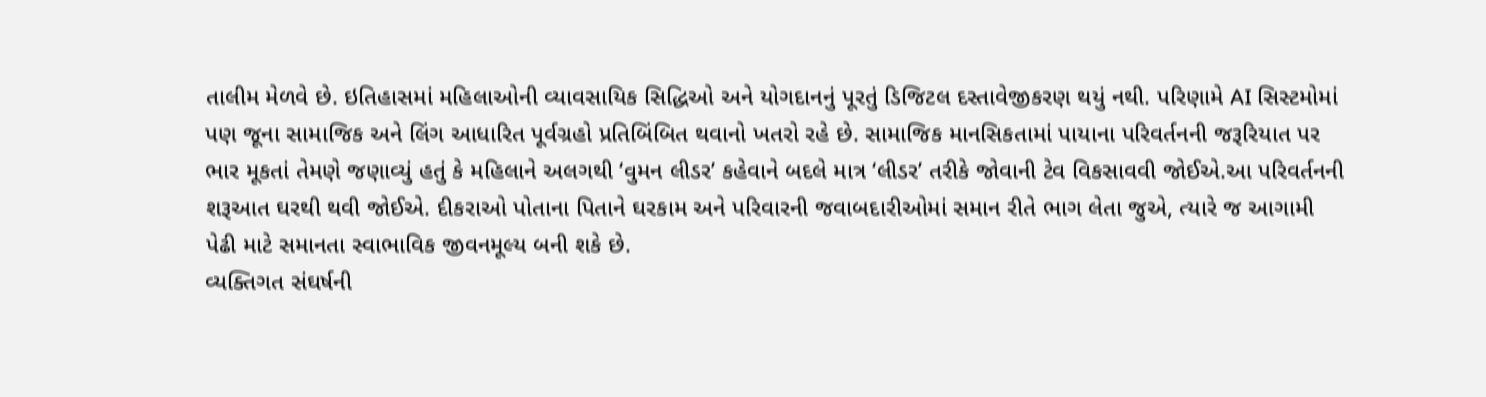તાલીમ મેળવે છે. ઇતિહાસમાં મહિલાઓની વ્યાવસાયિક સિદ્ધિઓ અને યોગદાનનું પૂરતું ડિજિટલ દસ્તાવેજીકરણ થયું નથી. પરિણામે AI સિસ્ટમોમાં પણ જૂના સામાજિક અને લિંગ આધારિત પૂર્વગ્રહો પ્રતિબિંબિત થવાનો ખતરો રહે છે. સામાજિક માનસિકતામાં પાયાના પરિવર્તનની જરૂરિયાત પર ભાર મૂકતાં તેમણે જણાવ્યું હતું કે મહિલાને અલગથી ‘વુમન લીડર’ કહેવાને બદલે માત્ર ‘લીડર’ તરીકે જોવાની ટેવ વિકસાવવી જોઈએ.આ પરિવર્તનની શરૂઆત ઘરથી થવી જોઈએ. દીકરાઓ પોતાના પિતાને ઘરકામ અને પરિવારની જવાબદારીઓમાં સમાન રીતે ભાગ લેતા જુએ, ત્યારે જ આગામી પેઢી માટે સમાનતા સ્વાભાવિક જીવનમૂલ્ય બની શકે છે.
વ્યક્તિગત સંઘર્ષની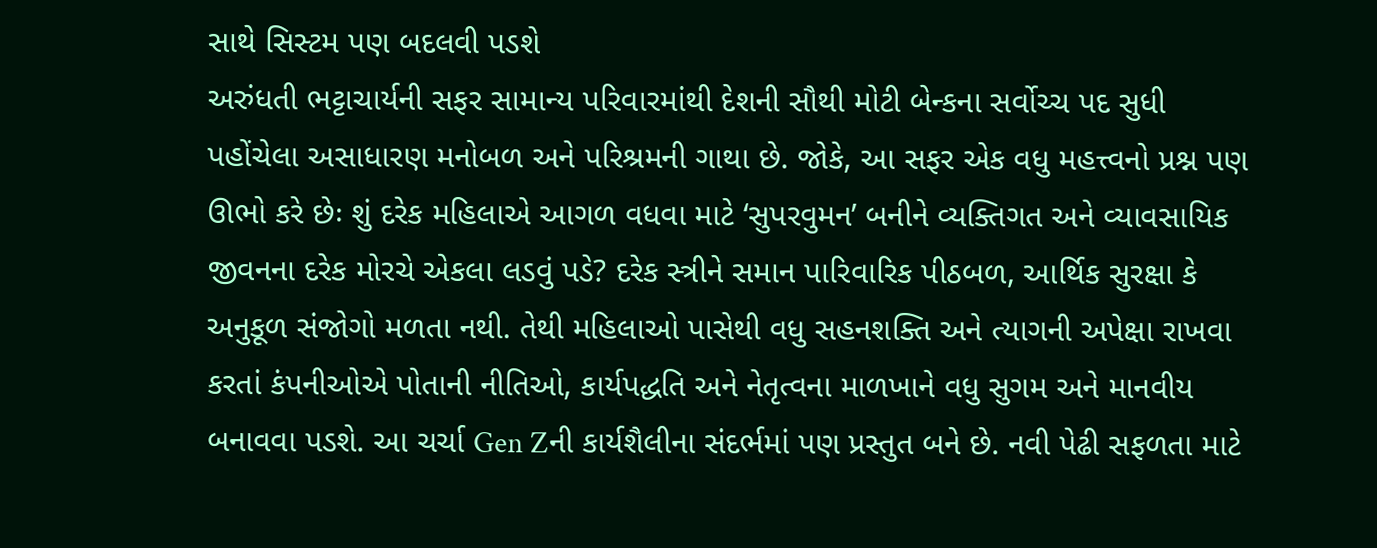સાથે સિસ્ટમ પણ બદલવી પડશે
અરુંધતી ભટ્ટાચાર્યની સફર સામાન્ય પરિવારમાંથી દેશની સૌથી મોટી બેન્કના સર્વોચ્ચ પદ સુધી પહોંચેલા અસાધારણ મનોબળ અને પરિશ્રમની ગાથા છે. જોકે, આ સફર એક વધુ મહત્ત્વનો પ્રશ્ન પણ ઊભો કરે છેઃ શું દરેક મહિલાએ આગળ વધવા માટે ‘સુપરવુમન’ બનીને વ્યક્તિગત અને વ્યાવસાયિક જીવનના દરેક મોરચે એકલા લડવું પડે? દરેક સ્ત્રીને સમાન પારિવારિક પીઠબળ, આર્થિક સુરક્ષા કે અનુકૂળ સંજોગો મળતા નથી. તેથી મહિલાઓ પાસેથી વધુ સહનશક્તિ અને ત્યાગની અપેક્ષા રાખવા કરતાં કંપનીઓએ પોતાની નીતિઓ, કાર્યપદ્ધતિ અને નેતૃત્વના માળખાને વધુ સુગમ અને માનવીય બનાવવા પડશે. આ ચર્ચા Gen Zની કાર્યશૈલીના સંદર્ભમાં પણ પ્રસ્તુત બને છે. નવી પેઢી સફળતા માટે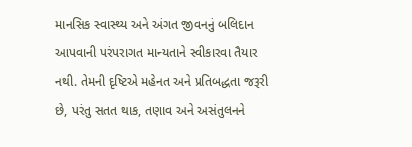માનસિક સ્વાસ્થ્ય અને અંગત જીવનનું બલિદાન આપવાની પરંપરાગત માન્યતાને સ્વીકારવા તૈયાર નથી. તેમની દૃષ્ટિએ મહેનત અને પ્રતિબદ્ધતા જરૂરી છે, પરંતુ સતત થાક, તણાવ અને અસંતુલનને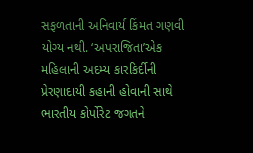સફળતાની અનિવાર્ય કિંમત ગણવી યોગ્ય નથી. ‘અપરાજિતા’એક મહિલાની અદમ્ય કારકિર્દીની પ્રેરણાદાયી કહાની હોવાની સાથે ભારતીય કોર્પોરેટ જગતને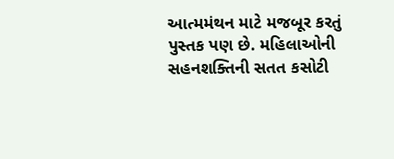આત્મમંથન માટે મજબૂર કરતું પુસ્તક પણ છે. મહિલાઓની સહનશક્તિની સતત કસોટી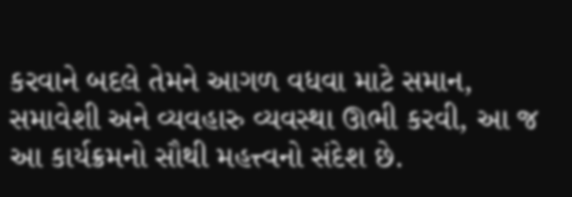કરવાને બદલે તેમને આગળ વધવા માટે સમાન, સમાવેશી અને વ્યવહારુ વ્યવસ્થા ઊભી કરવી, આ જ આ કાર્યક્રમનો સૌથી મહત્ત્વનો સંદેશ છે.